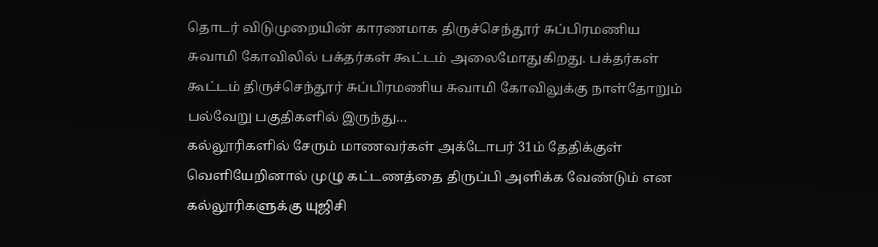தொடர் விடுமுறையின் காரணமாக திருச்செந்தூர் சுப்பிரமணிய சுவாமி கோவிலில் பக்தர்கள் கூட்டம் அலைமோதுகிறது. பக்தர்கள் கூட்டம் திருச்செந்தூர் சுப்பிரமணிய சுவாமி கோவிலுக்கு நாள்தோறும் பல்வேறு பகுதிகளில் இருந்து…
கல்லூரிகளில் சேரும் மாணவர்கள் அக்டோபர் 31ம் தேதிக்குள் வெளியேறினால் முழு கட்டணத்தை திருப்பி அளிக்க வேண்டும் என கல்லூரிகளுக்கு யுஜிசி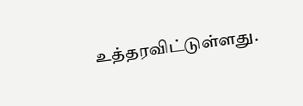உத்தரவிட்டுள்ளது.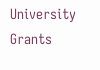University Grants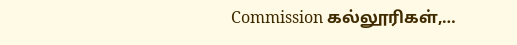Commission கல்லூரிகள்,…